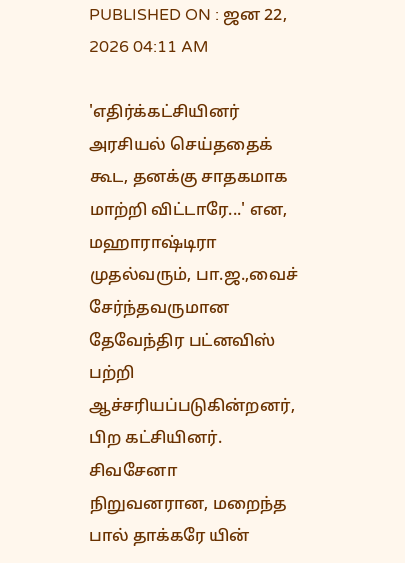PUBLISHED ON : ஜன 22, 2026 04:11 AM

'எதிர்க்கட்சியினர் அரசியல் செய்ததைக் கூட, தனக்கு சாதகமாக மாற்றி விட்டாரே...' என, மஹாராஷ்டிரா முதல்வரும், பா.ஜ.,வைச் சேர்ந்தவருமான தேவேந்திர பட்னவிஸ் பற்றி ஆச்சரியப்படுகின்றனர், பிற கட்சியினர்.
சிவசேனா நிறுவனரான, மறைந்த பால் தாக்கரே யின்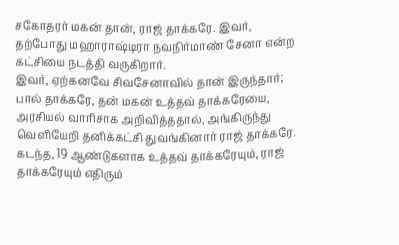சகோதரர் மகன் தான், ராஜ் தாக்கரே. இவர், தற்போது மஹாராஷ்டிரா நவநிர்மாண் சேனா என்ற கட்சியை நடத்தி வருகிறார்.
இவர், ஏற்கனவே சிவசேனாவில் தான் இருந்தார்; பால் தாக்கரே, தன் மகன் உத்தவ் தாக்கரேயை, அரசியல் வாரிசாக அறிவித்ததால், அங்கிருந்து வெளியேறி தனிக்கட்சி துவங்கினார் ராஜ் தாக்கரே.
கடந்த, 19 ஆண்டுகளாக உத்தவ் தாக்கரேயும், ராஜ் தாக்கரேயும் எதிரும்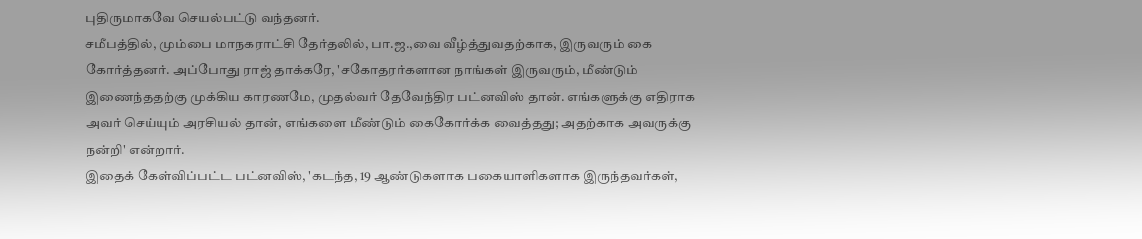புதிருமாகவே செயல்பட்டு வந்தனர்.
சமீபத்தில், மும்பை மாநகராட்சி தேர்தலில், பா.ஜ.,வை வீழ்த்துவதற்காக, இருவரும் கை கோர்த்தனர். அப்போது ராஜ் தாக்கரே, 'சகோதரர்களான நாங்கள் இருவரும், மீண்டும் இணைந்ததற்கு முக்கிய காரணமே, முதல்வர் தேவேந்திர பட்னவிஸ் தான். எங்களுக்கு எதிராக அவர் செய்யும் அரசியல் தான், எங்களை மீண்டும் கைகோர்க்க வைத்தது; அதற்காக அவருக்கு நன்றி' என்றார்.
இதைக் கேள்விப்பட்ட பட்னவிஸ், 'கடந்த, 19 ஆண்டுகளாக பகையாளிகளாக இருந்தவர்கள்,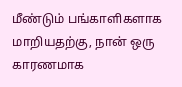மீண்டும் பங்காளிகளாக மாறியதற்கு, நான் ஒரு காரணமாக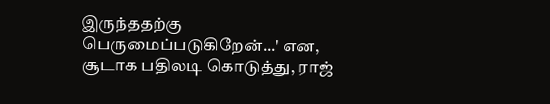இருந்ததற்கு பெருமைப்படுகிறேன்...' என, சூடாக பதிலடி கொடுத்து, ராஜ்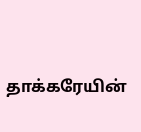தாக்கரேயின்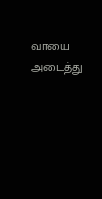வாயை அடைத்து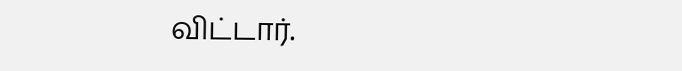விட்டார்.